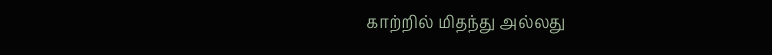காற்றில் மிதந்து அல்லது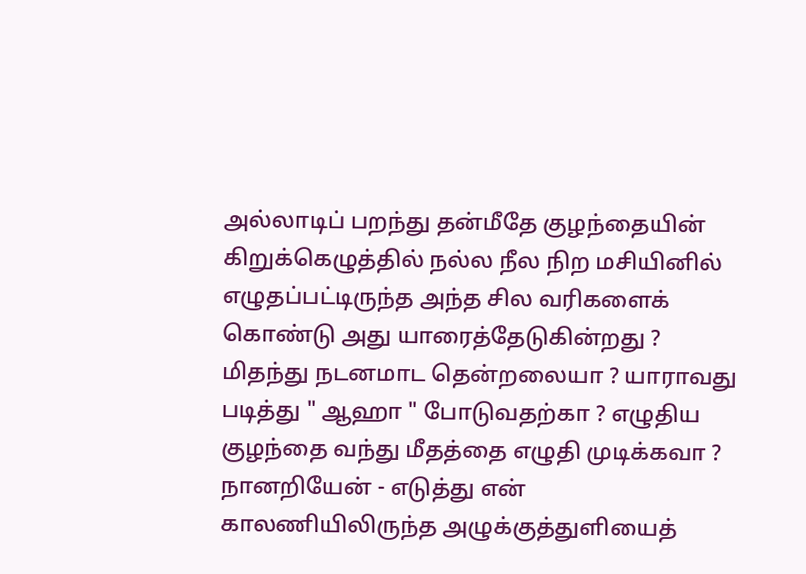அல்லாடிப் பறந்து தன்மீதே குழந்தையின் கிறுக்கெழுத்தில் நல்ல நீல நிற மசியினில் எழுதப்பட்டிருந்த அந்த சில வரிகளைக் கொண்டு அது யாரைத்தேடுகின்றது ? மிதந்து நடனமாட தென்றலையா ? யாராவது படித்து " ஆஹா " போடுவதற்கா ? எழுதிய குழந்தை வந்து மீதத்தை எழுதி முடிக்கவா ? நானறியேன் - எடுத்து என் காலணியிலிருந்த அழுக்குத்துளியைத்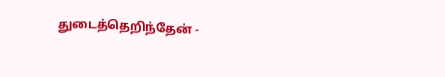துடைத்தெறிந்தேன் -